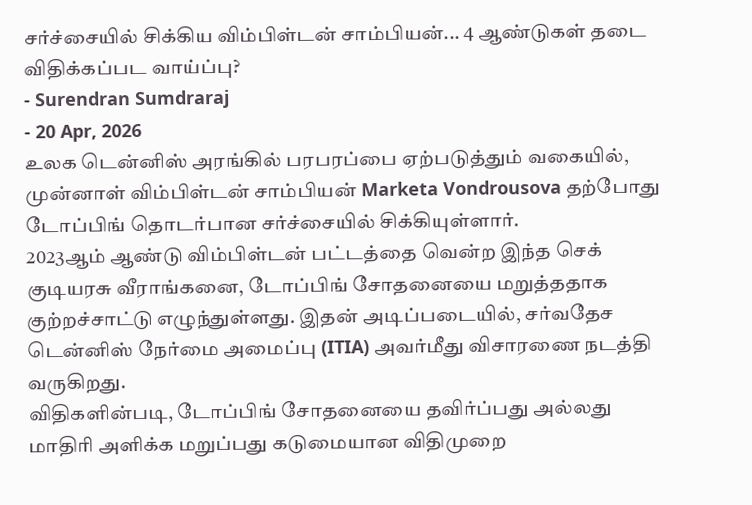சர்ச்சையில் சிக்கிய விம்பிள்டன் சாம்பியன்... 4 ஆண்டுகள் தடை விதிக்கப்பட வாய்ப்பு?
- Surendran Sumdraraj
- 20 Apr, 2026
உலக டென்னிஸ் அரங்கில் பரபரப்பை ஏற்படுத்தும் வகையில், முன்னாள் விம்பிள்டன் சாம்பியன் Marketa Vondrousova தற்போது டோப்பிங் தொடர்பான சர்ச்சையில் சிக்கியுள்ளார்.
2023ஆம் ஆண்டு விம்பிள்டன் பட்டத்தை வென்ற இந்த செக் குடியரசு வீராங்கனை, டோப்பிங் சோதனையை மறுத்ததாக குற்றச்சாட்டு எழுந்துள்ளது. இதன் அடிப்படையில், சர்வதேச டென்னிஸ் நேர்மை அமைப்பு (ITIA) அவர்மீது விசாரணை நடத்தி வருகிறது.
விதிகளின்படி, டோப்பிங் சோதனையை தவிர்ப்பது அல்லது மாதிரி அளிக்க மறுப்பது கடுமையான விதிமுறை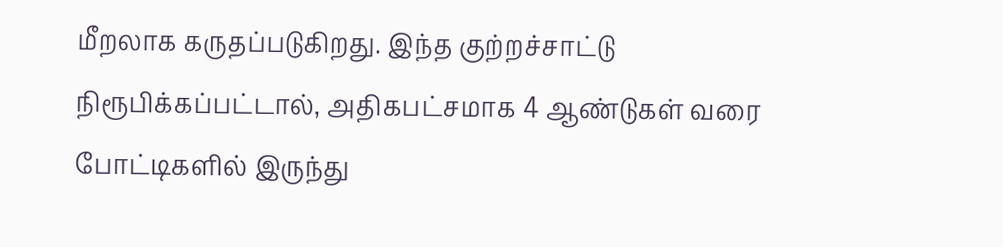மீறலாக கருதப்படுகிறது. இந்த குற்றச்சாட்டு நிரூபிக்கப்பட்டால், அதிகபட்சமாக 4 ஆண்டுகள் வரை போட்டிகளில் இருந்து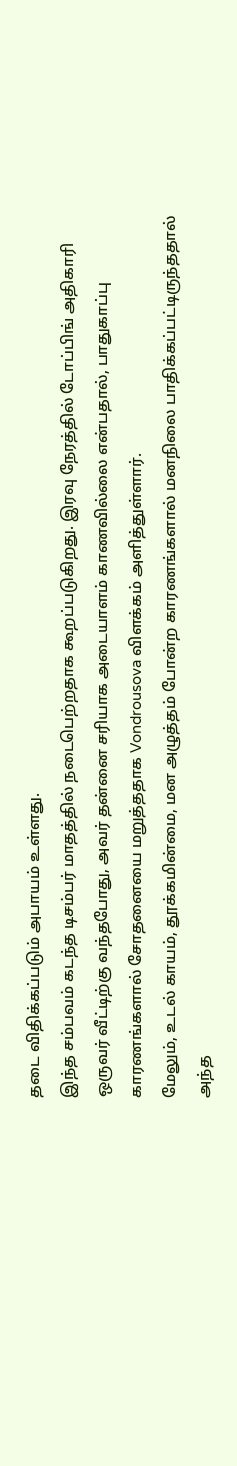தடை விதிக்கப்படும் அபாயம் உள்ளது.
இந்த சம்பவம் கடந்த டிசம்பர் மாதத்தில் நடைபெற்றதாக கூறப்படுகிறது. இரவு நேரத்தில் டோப்பிங் அதிகாரி ஒருவர் வீட்டிற்கு வந்தபோது, அவர் தன்னை சரியாக அடையாளம் காணவில்லை என்பதால், பாதுகாப்பு காரணங்களால் சோதனையை மறுத்ததாக Vondrousova விளக்கம் அளித்துள்ளார்.
மேலும், உடல் காயம், தூக்கமின்மை, மன அழுத்தம் போன்ற காரணங்களால் மனநிலை பாதிக்கப்பட்டிருந்ததால் அந்த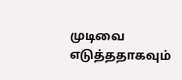முடிவை எடுத்ததாகவும்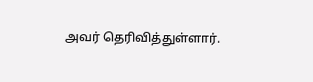அவர் தெரிவித்துள்ளார்.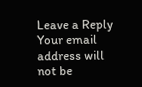Leave a Reply
Your email address will not be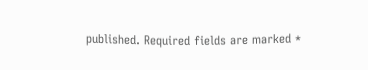published. Required fields are marked *